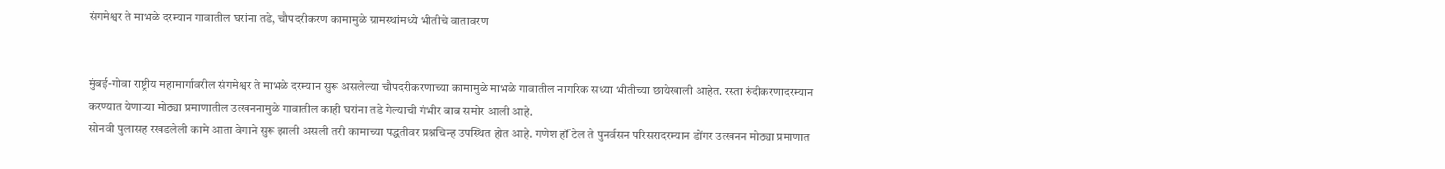संगमेश्वर ते माभळे दरम्यान गावातील घरांना तडे, चौपदरीकरण कामामुळे ग्रामस्थांमध्ये भीतीचे वातावरण


मुंबई-गोवा राष्ट्रीय महामार्गावरील संगमेश्वर ते माभळे दरम्यान सुरू असलेल्या चौपदरीकरणाच्या कामामुळे माभळे गावातील नागरिक सध्या भीतीच्या छायेखाली आहेत. रस्ता रुंदीकरणादरम्यान करण्यात येणार्‍या मोठ्या प्रमाणातील उत्खननामुळे गावातील काही घरांना तडे गेल्याची गंभीर बाब समोर आली आहे.
सोनवी पुलासह रखडलेली कामे आता वेगाने सुरू झाली असली तरी कामाच्या पद्धतीवर प्रश्नचिन्ह उपस्थित होत आहे. गणेश हॉं टेल ते पुनर्वसन परिसरादरम्यान डोंगर उत्खनन मोठ्या प्रमाणात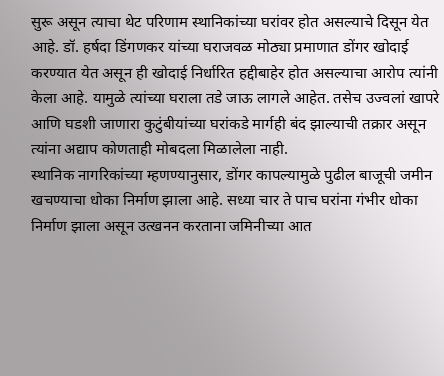सुरू असून त्याचा थेट परिणाम स्थानिकांच्या घरांवर होत असल्याचे दिसून येत आहे. डॉ. हर्षदा डिंगणकर यांच्या घराजवळ मोठ्या प्रमाणात डोंगर खोदाई करण्यात येत असून ही खोदाई निर्धारित हद्दीबाहेर होत असल्याचा आरोप त्यांनी केला आहे. यामुळे त्यांच्या घराला तडे जाऊ लागले आहेत. तसेच उज्वलां खापरे आणि घडशी जाणारा कुटुंबीयांच्या घरांकडे मार्गही बंद झाल्याची तक्रार असून त्यांना अद्याप कोणताही मोबदला मिळालेला नाही.
स्थानिक नागरिकांच्या म्हणण्यानुसार, डोंगर कापल्यामुळे पुढील बाजूची जमीन खचण्याचा धोका निर्माण झाला आहे. सध्या चार ते पाच घरांना गंभीर धोका निर्माण झाला असून उत्खनन करताना जमिनीच्या आत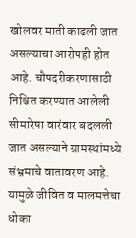खोलवर माती काढली जात असल्याचा आरोपही होत आहे. चौपदरीकरणासाठी निश्चित करण्यात आलेली सीमारेषा वारंवार बदलली जात असल्याने ग्रामस्थांमध्ये संभ्रमाचे वातावरण आहे. यामुळे जीवित व मालमत्तेचा धोका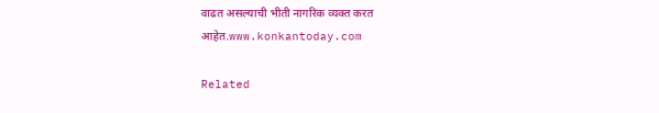वाढत असल्याची भीती नागरिक व्यक्त करत आहेत.www.konkantoday.com

Related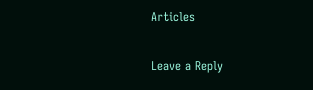Articles

Leave a Reply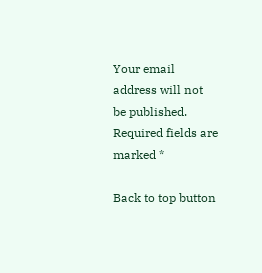Your email address will not be published. Required fields are marked *

Back to top button